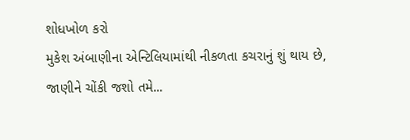શોધખોળ કરો
મુકેશ અંબાણીના એન્ટિલિયામાંથી નીકળતા કચરાનું શું થાય છે, જાણીને ચોંકી જશો તમે...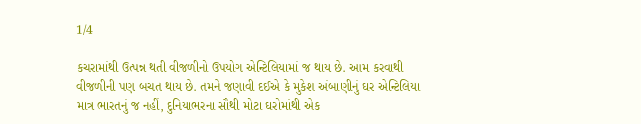1/4

કચરામાંથી ઉત્પન્ન થતી વીજળીનો ઉપયોગ એન્ટિલિયામાં જ થાય છે. આમ કરવાથી વીજળીની પણ બચત થાય છે. તમને જણાવી દઈએ કે મુકેશ અંબાણીનું ઘર એન્ટિલિયા માત્ર ભારતનું જ નહીં, દુનિયાભરના સૌથી મોટા ઘરોમાંથી એક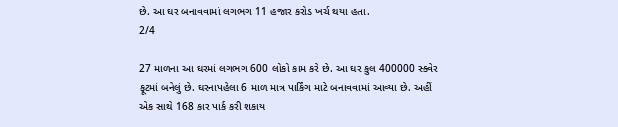છે. આ ઘર બનાવવામાં લગભગ 11 હજાર કરોડ ખર્ચ થયા હતા.
2/4

27 માળના આ ઘરમાં લગભગ 600 લોકો કામ કરે છે. આ ઘર કુલ 400000 સ્ક્વેર ફૂટમાં બનેલું છે. ઘરનાપહેલા 6 માળ માત્ર પાર્કિંગ માટે બનાવવામાં આવ્યા છે. અહીં એક સાથે 168 કાર પાર્ક કરી શકાય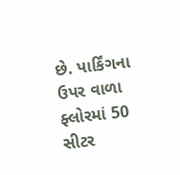છે. પાર્કિંગના ઉપર વાળા ફ્લોરમાં 50 સીટર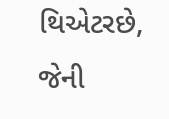થિએટરછે, જેની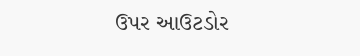ઉપર આઉટડોર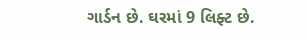ગાર્ડન છે. ઘરમાં 9 લિફ્ટ છે.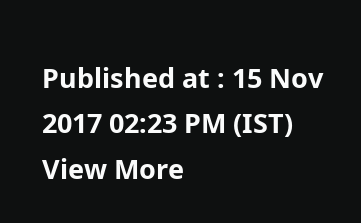Published at : 15 Nov 2017 02:23 PM (IST)
View More